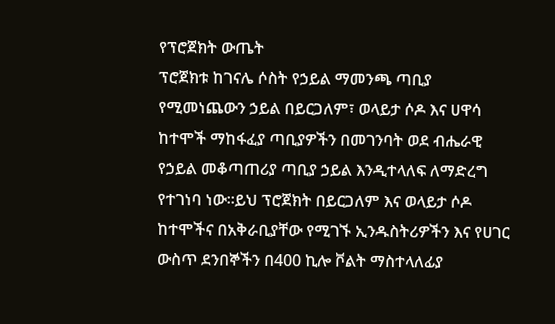የፕሮጀክት ውጤት
ፕሮጀክቱ ከገናሌ ሶስት የኃይል ማመንጫ ጣቢያ የሚመነጨውን ኃይል በይርጋለም፣ ወላይታ ሶዶ እና ሀዋሳ ከተሞች ማከፋፈያ ጣቢያዎችን በመገንባት ወደ ብሔራዊ የኃይል መቆጣጠሪያ ጣቢያ ኃይል እንዲተላለፍ ለማድረግ የተገነባ ነው፡፡ይህ ፕሮጀክት በይርጋለም እና ወላይታ ሶዶ ከተሞችና በአቅራቢያቸው የሚገኙ ኢንዱስትሪዎችን እና የሀገር ውስጥ ደንበኞችን በ400 ኪሎ ቮልት ማስተላለፊያ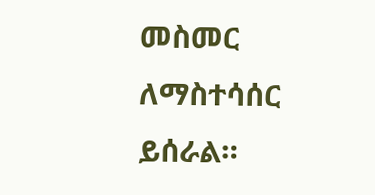መስመር ለማስተሳሰር ይሰራል።